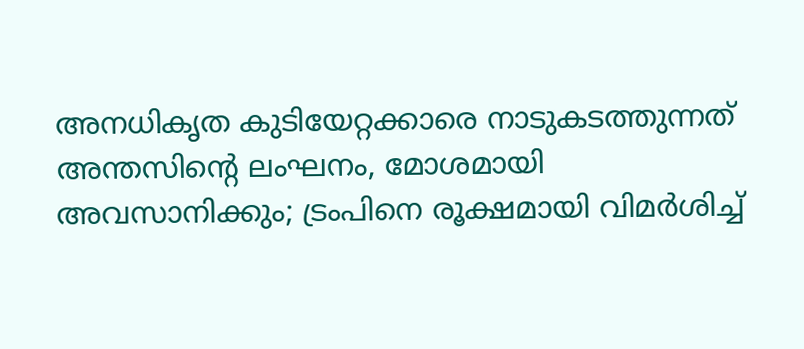അനധികൃത കുടിയേറ്റക്കാരെ നാടുകടത്തുന്നത് അന്തസിന്റെ ലംഘനം, മോശമായി അവസാനിക്കും; ട്രംപിനെ രൂക്ഷമായി വിമർശിച്ച്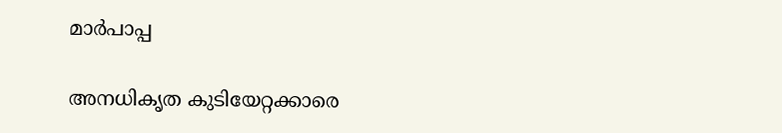മാർപാപ്പ

അനധികൃത കുടിയേറ്റക്കാരെ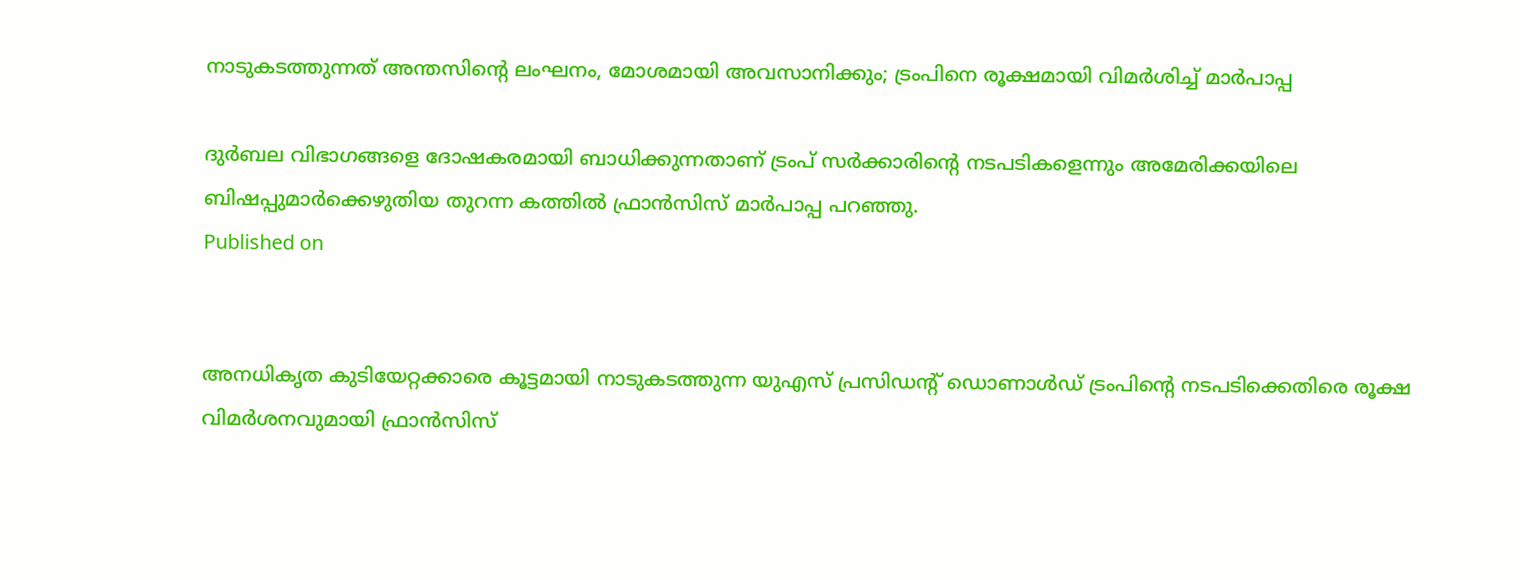നാടുകടത്തുന്നത് അന്തസിന്റെ ലംഘനം, മോശമായി അവസാനിക്കും; ട്രംപിനെ രൂക്ഷമായി വിമർശിച്ച് മാർപാപ്പ

ദുര്‍ബല വിഭാഗങ്ങളെ ദോഷകരമായി ബാധിക്കുന്നതാണ് ട്രംപ് സര്‍ക്കാരിന്റെ നടപടികളെന്നും അമേരിക്കയിലെ ബിഷപ്പുമാര്‍ക്കെഴുതിയ തുറന്ന കത്തില്‍ ഫ്രാന്‍സിസ് മാര്‍പാപ്പ പറഞ്ഞു.
Published on


അനധികൃത കുടിയേറ്റക്കാരെ കൂട്ടമായി നാടുകടത്തുന്ന യുഎസ് പ്രസിഡന്റ് ഡൊണാള്‍ഡ് ട്രംപിന്റെ നടപടിക്കെതിരെ രൂക്ഷ വിമര്‍ശനവുമായി ഫ്രാന്‍സിസ്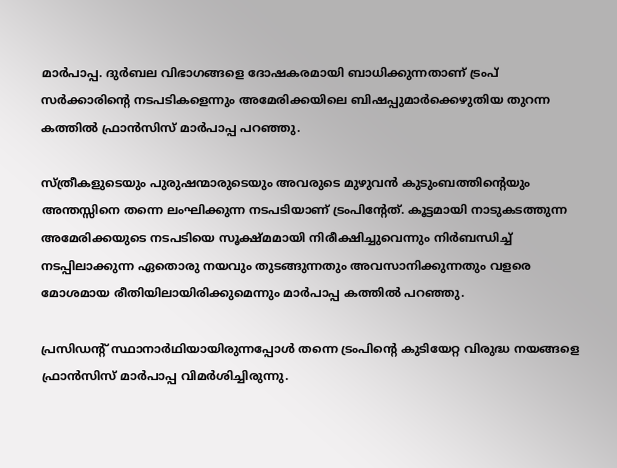മാര്‍പാപ്പ. ദുര്‍ബല വിഭാഗങ്ങളെ ദോഷകരമായി ബാധിക്കുന്നതാണ് ട്രംപ് സര്‍ക്കാരിന്റെ നടപടികളെന്നും അമേരിക്കയിലെ ബിഷപ്പുമാര്‍ക്കെഴുതിയ തുറന്ന കത്തില്‍ ഫ്രാന്‍സിസ് മാര്‍പാപ്പ പറഞ്ഞു.

സ്ത്രീകളുടെയും പുരുഷന്മാരുടെയും അവരുടെ മുഴുവന്‍ കുടുംബത്തിന്റെയും അന്തസ്സിനെ തന്നെ ലംഘിക്കുന്ന നടപടിയാണ് ട്രംപിന്റേത്. കൂട്ടമായി നാടുകടത്തുന്ന അമേരിക്കയുടെ നടപടിയെ സൂക്ഷ്മമായി നിരീക്ഷിച്ചുവെന്നും നിര്‍ബന്ധിച്ച് നടപ്പിലാക്കുന്ന ഏതൊരു നയവും തുടങ്ങുന്നതും അവസാനിക്കുന്നതും വളരെ മോശമായ രീതിയിലായിരിക്കുമെന്നും മാര്‍പാപ്പ കത്തില്‍ പറഞ്ഞു.

പ്രസിഡന്റ് സ്ഥാനാര്‍ഥിയായിരുന്നപ്പോള്‍ തന്നെ ട്രംപിന്റെ കുടിയേറ്റ വിരുദ്ധ നയങ്ങളെ ഫ്രാന്‍സിസ് മാര്‍പാപ്പ വിമര്‍ശിച്ചിരുന്നു.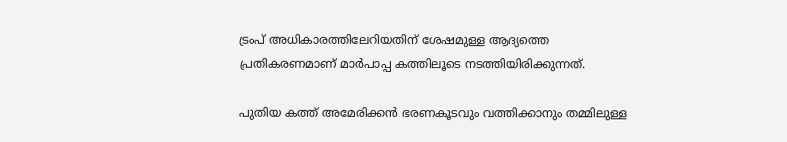ട്രംപ് അധികാരത്തിലേറിയതിന് ശേഷമുള്ള ആദ്യത്തെ പ്രതികരണമാണ് മാര്‍പാപ്പ കത്തിലൂടെ നടത്തിയിരിക്കുന്നത്.

പുതിയ കത്ത് അമേരിക്കന്‍ ഭരണകൂടവും വത്തിക്കാനും തമ്മിലുള്ള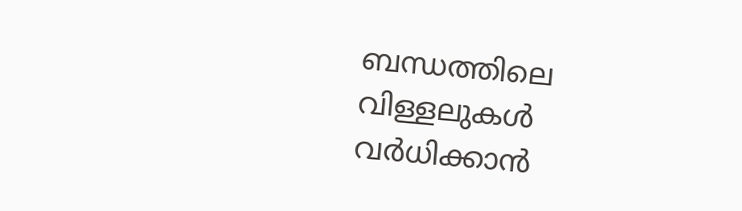ബന്ധത്തിലെ വിള്ളലുകള്‍ വര്‍ധിക്കാന്‍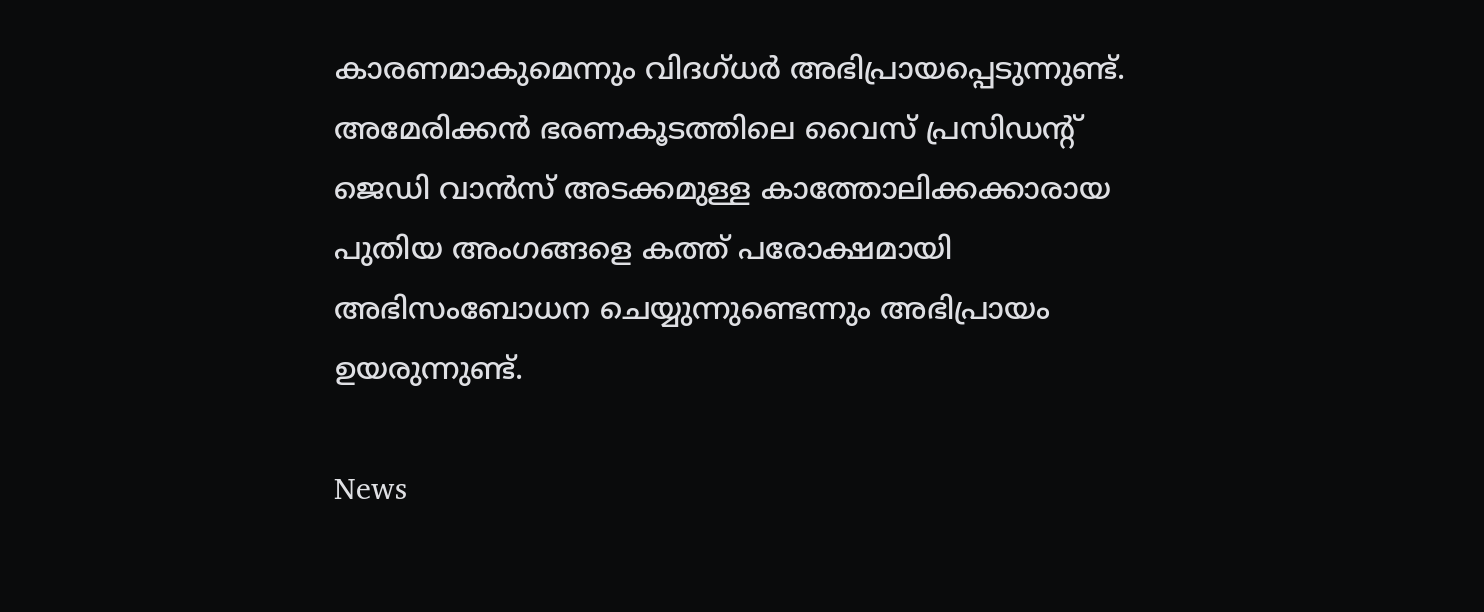കാരണമാകുമെന്നും വിദഗ്ധര്‍ അഭിപ്രായപ്പെടുന്നുണ്ട്. അമേരിക്കന്‍ ഭരണകൂടത്തിലെ വൈസ് പ്രസിഡന്റ് ജെഡി വാന്‍സ് അടക്കമുള്ള കാത്തോലിക്കക്കാരായ പുതിയ അംഗങ്ങളെ കത്ത് പരോക്ഷമായി അഭിസംബോധന ചെയ്യുന്നുണ്ടെന്നും അഭിപ്രായം ഉയരുന്നുണ്ട്.

News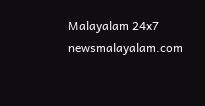Malayalam 24x7
newsmalayalam.com